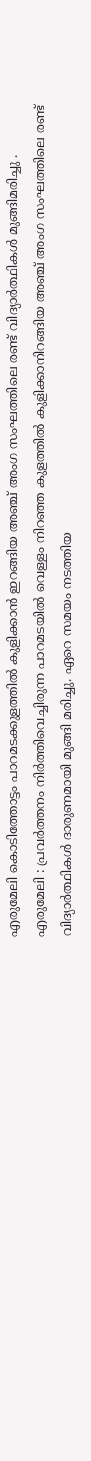എരുമേലി കൊടിത്തോട്ടം പാറമടക്കുളത്തിൽ കുളിക്കാൻ ഇറങ്ങിയ അഞ്ച് അംഗ സംഘത്തിലെ രണ്ട് വിദ്യാർത്ഥികൾ മുങ്ങിമരിച്ചു .
എരുമേലി : പ്രവർത്തനം നിർത്തിവെച്ചിരുന്ന പാറമടയിൽ വെള്ളം നിറഞ്ഞ കുളത്തിൽ കുളിക്കാനിറങ്ങിയ അഞ്ച് അംഗ സംഘത്തിലെ രണ്ട് വിദ്യാർത്ഥികൾ ദാരുണമായി മുങ്ങി മരിച്ചു. ഏറെ സമയം നടത്തിയ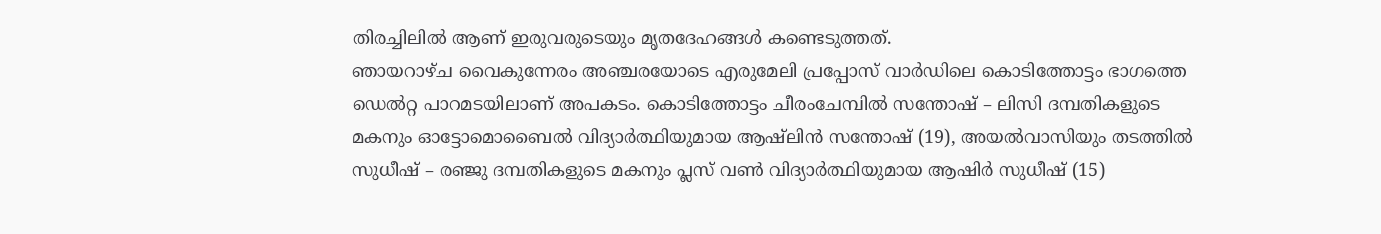തിരച്ചിലിൽ ആണ് ഇരുവരുടെയും മൃതദേഹങ്ങൾ കണ്ടെടുത്തത്.
ഞായറാഴ്ച വൈകുന്നേരം അഞ്ചരയോടെ എരുമേലി പ്രപ്പോസ് വാർഡിലെ കൊടിത്തോട്ടം ഭാഗത്തെ ഡെൽറ്റ പാറമടയിലാണ് അപകടം. കൊടിത്തോട്ടം ചീരംചേമ്പിൽ സന്തോഷ് – ലിസി ദമ്പതികളുടെ മകനും ഓട്ടോമൊബൈൽ വിദ്യാർത്ഥിയുമായ ആഷ്ലിൻ സന്തോഷ് (19), അയൽവാസിയും തടത്തിൽ സുധീഷ് – രഞ്ജു ദമ്പതികളുടെ മകനും പ്ലസ് വൺ വിദ്യാർത്ഥിയുമായ ആഷിർ സുധീഷ് (15)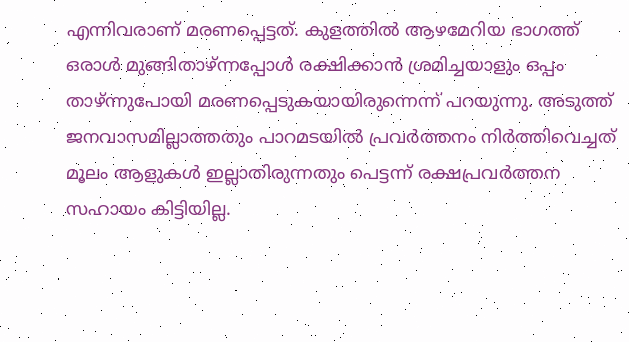എന്നിവരാണ് മരണപ്പെട്ടത്. കുളത്തിൽ ആഴമേറിയ ഭാഗത്ത് ഒരാൾ മുങ്ങിതാഴ്ന്നപ്പോൾ രക്ഷിക്കാൻ ശ്രമിച്ചയാളും ഒപ്പം താഴ്ന്നുപോയി മരണപ്പെടുകയായിരുന്നെന്ന് പറയുന്നു. അടുത്ത് ജനവാസമില്ലാത്തതും പാറമടയിൽ പ്രവർത്തനം നിർത്തിവെച്ചത് മൂലം ആളുകൾ ഇല്ലാതിരുന്നതും പെട്ടന്ന് രക്ഷപ്രവർത്തന സഹായം കിട്ടിയില്ല.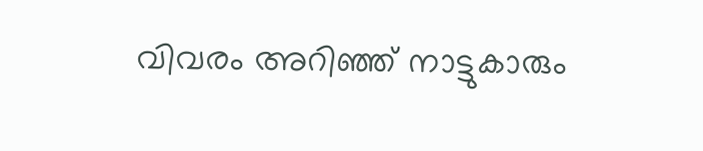വിവരം അറിഞ്ഞ് നാട്ടുകാരും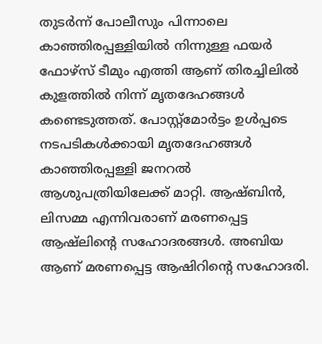തുടർന്ന് പോലീസും പിന്നാലെ കാഞ്ഞിരപ്പള്ളിയിൽ നിന്നുള്ള ഫയർ ഫോഴ്സ് ടീമും എത്തി ആണ് തിരച്ചിലിൽ കുളത്തിൽ നിന്ന് മൃതദേഹങ്ങൾ കണ്ടെടുത്തത്. പോസ്റ്റ്മോർട്ടം ഉൾപ്പടെ നടപടികൾക്കായി മൃതദേഹങ്ങൾ കാഞ്ഞിരപ്പള്ളി ജനറൽ ആശുപത്രിയിലേക്ക് മാറ്റി. ആഷ്ബിൻ, ലിസമ്മ എന്നിവരാണ് മരണപ്പെട്ട ആഷ്ലിന്റെ സഹോദരങ്ങൾ. അബിയ ആണ് മരണപ്പെട്ട ആഷിറിന്റെ സഹോദരി.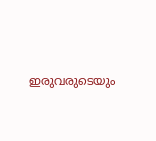ഇരുവരുടെയും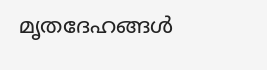മൃതദേഹങ്ങൾ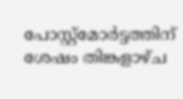പോസ്റ്റ്മോർട്ടത്തിന് ശേഷം തിങ്കളാഴ്ച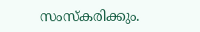സംസ്കരിക്കും.